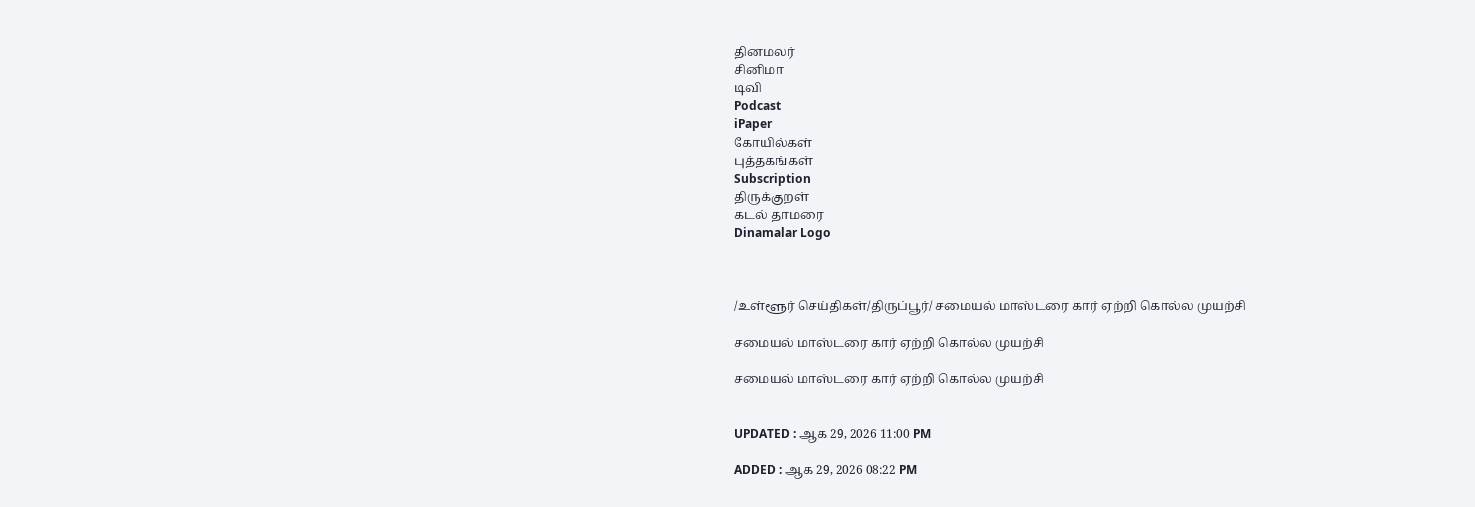தினமலர்
சினிமா
டிவி
Podcast
iPaper
கோயில்கள்
புத்தகங்கள்
Subscription
திருக்குறள்
கடல் தாமரை
Dinamalar Logo



/உள்ளூர் செய்திகள்/திருப்பூர்/ சமையல் மாஸ்டரை கார் ஏற்றி கொல்ல முயற்சி

சமையல் மாஸ்டரை கார் ஏற்றி கொல்ல முயற்சி

சமையல் மாஸ்டரை கார் ஏற்றி கொல்ல முயற்சி


UPDATED : ஆக 29, 2026 11:00 PM

ADDED : ஆக 29, 2026 08:22 PM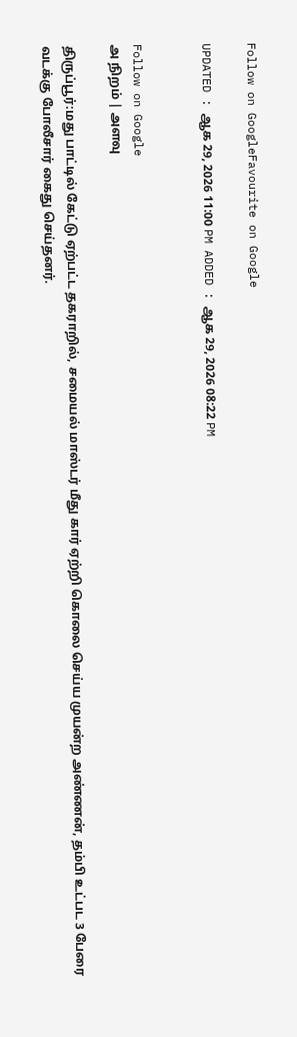Follow on GoogleFavourite on Google

UPDATED : ஆக 29, 2026 11:00 PM ADDED : ஆக 29, 2026 08:22 PM


Follow on Google
அ நிறம் | அளவு

திருப்பூர்:மது பாட்டில் கேட்டு ஏற்பட்ட தகராறில், சமையல் மாஸ்டர் மீது கார் ஏற்றி கொலை செய்ய முயன்ற அண்ணன், தம்பி உட்பட 3 பேரை வடக்கு போலீசார் கைது செய்தனர்.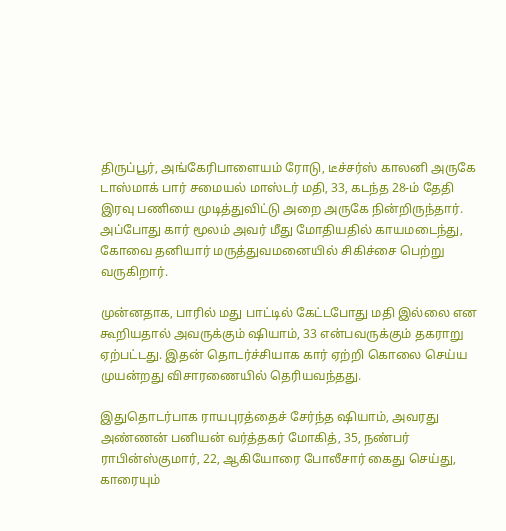திருப்பூர், அங்கேரிபாளையம் ரோடு, டீச்சர்ஸ் காலனி அருகே டாஸ்மாக் பார் சமையல் மாஸ்டர் மதி, 33, கடந்த 28-ம் தேதி இரவு பணியை முடித்துவிட்டு அறை அருகே நின்றிருந்தார். அப்போது கார் மூலம் அவர் மீது மோதியதில் காயமடைந்து, கோவை தனியார் மருத்துவமனையில் சிகிச்சை பெற்று வருகிறார்.

முன்னதாக, பாரில் மது பாட்டில் கேட்டபோது மதி இல்லை என கூறியதால் அவருக்கும் ஷியாம், 33 என்பவருக்கும் தகராறு ஏற்பட்டது. இதன் தொடர்ச்சியாக கார் ஏற்றி கொலை செய்ய முயன்றது விசாரணையில் தெரியவந்தது.

இதுதொடர்பாக ராயபுரத்தைச் சேர்ந்த ஷியாம், அவரது அண்ணன் பனியன் வர்த்தகர் மோகித், 35, நண்பர் ராபின்ஸ்குமார், 22, ஆகியோரை போலீசார் கைது செய்து, காரையும்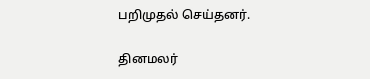பறிமுதல் செய்தனர்.

தினமலர்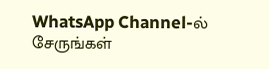WhatsApp Channel-ல் சேருங்கள்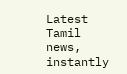Latest Tamil news, instantly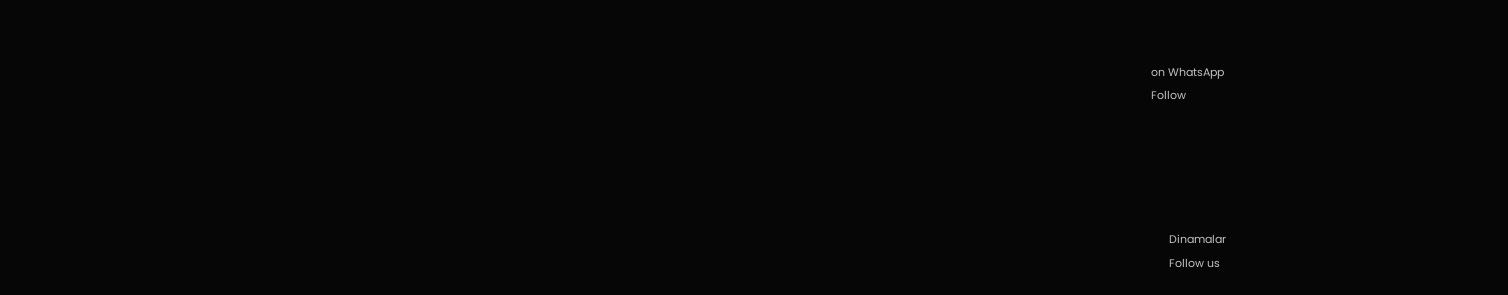on WhatsApp
Follow





      Dinamalar
      Follow us